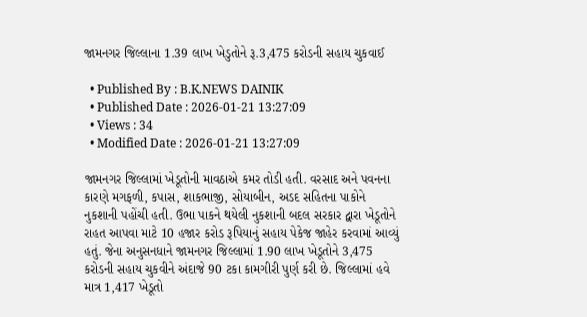જામનગર જિલ્લાના 1.39 લાખ ખેડુતોને રૂ.3,475 કરોડની સહાય ચુકવાઈ

  • Published By : B.K.NEWS DAINIK
  • Published Date : 2026-01-21 13:27:09
  • Views : 34
  • Modified Date : 2026-01-21 13:27:09

જામનગર જિલ્લામાં ખેડૂતોની માવઠાએ કમર તોડી હતી. વરસાદ અને પવનના કારણે મગફળી, કપાસ, શાકભાજી, સોયાબીન, અડદ સહિતના પાકોને નુકશાની પહોંચી હતી. ઉભા પાકને થયેલી નુકશાની બદલ સરકાર દ્વારા ખેડૂતોને રાહત આપવા માટે 10 હજાર કરોડ રૂપિયાનું સહાય પેકેજ જાહેર કરવામાં આવ્યું હતું. જેના અનુસનધાને જામનગર જિલ્લામાં 1.90 લાખ ખેડૂતોને 3,475 કરોડની સહાય ચુકવીને અંદાજે 90 ટકા કામગીરી પુર્ણ કરી છે. જિલ્લામાં હવે માત્ર 1,417 ખેડૂતો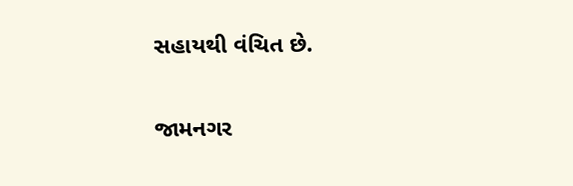સહાયથી વંચિત છે.

જામનગર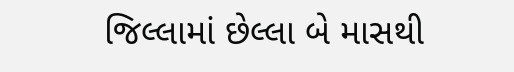જિલ્લામાં છેલ્લા બે માસથી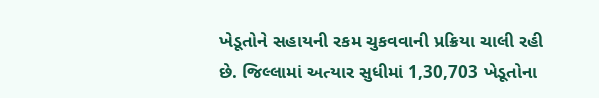ખેડૂતોને સહાયની રકમ ચુકવવાની પ્રક્રિયા ચાલી રહી છે. જિલ્લામાં અત્યાર સુધીમાં 1,30,703 ખેડૂતોના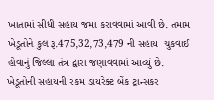ખાતામાં સીધી સહાય જમા કરાવવામાં આવી છે. તમામ ખેડૂતોને કુલ રૂ.475,32,73,479 ની સહાય  ચુકવાઈ હોવાનું જિલ્લા તંત્ર દ્વારા જણાવવામાં આવ્યું છે. ખેડૂતોની સહાયની રકમ ડાયરેક્ટ બેંક ટ્રાન્સકર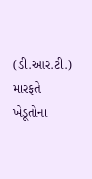(ડી.આર.ટી.) મારફતે ખેડૂતોના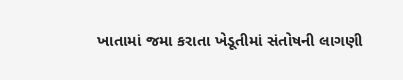ખાતામાં જમા કરાતા ખેડૂતીમાં સંતોષની લાગણી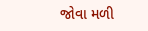જોવા મળી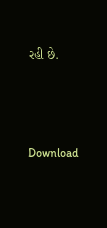રહી છે.





Download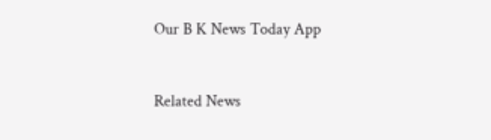Our B K News Today App



Related News